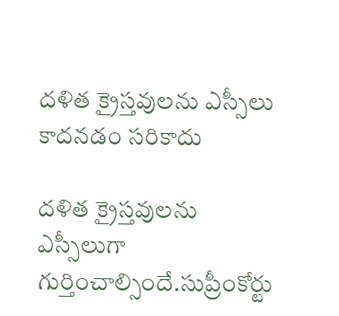దళిత క్రైస్తవులను ఎస్సీలు కాదనడం సరికాదు

దళిత క్రైస్తవులను ఎస్సీలుగా గుర్తించాల్సిందే.సుప్రీంకోర్టు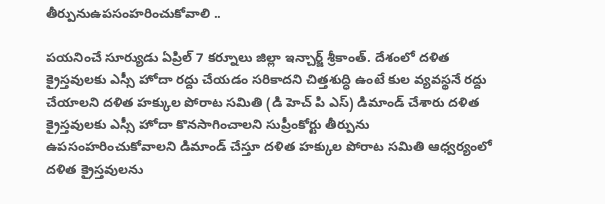తీర్పునుఉపసంహరించుకోవాలి ..

పయనించే సూర్యుడు ఏప్రిల్ 7 కర్నూలు జిల్లా ఇన్చార్జ్ శ్రీకాంత్. దేశంలో దళిత క్రైస్తవులకు ఎస్సీ హోదా రద్దు చేయడం సరికాదని చిత్తశుద్ధి ఉంటే కుల వ్యవస్థనే రద్దు చేయాలని దళిత హక్కుల పోరాట సమితి (డి హెచ్ పి ఎస్) డిమాండ్ చేశారు దళిత క్రైస్తవులకు ఎస్సీ హోదా కొనసాగించాలని సుప్రీంకోర్టు తీర్పును ఉపసంహరించుకోవాలని డిమాండ్ చేస్తూ దళిత హక్కుల పోరాట సమితి ఆధ్వర్యంలో దళిత క్రైస్తవులను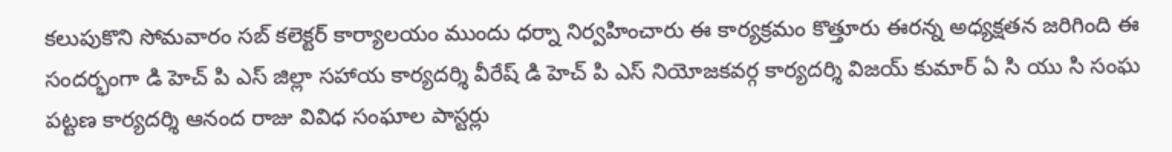కలుపుకొని సోమవారం సబ్ కలెక్టర్ కార్యాలయం ముందు ధర్నా నిర్వహించారు ఈ కార్యక్రమం కొత్తూరు ఈరన్న అధ్యక్షతన జరిగింది ఈ సందర్భంగా డి హెచ్ పి ఎస్ జిల్లా సహాయ కార్యదర్శి వీరేష్ డి హెచ్ పి ఎస్ నియోజకవర్గ కార్యదర్శి విజయ్ కుమార్ ఏ సి యు సి సంఘ పట్టణ కార్యదర్శి ఆనంద రాజు వివిధ సంఘాల పాస్టర్లు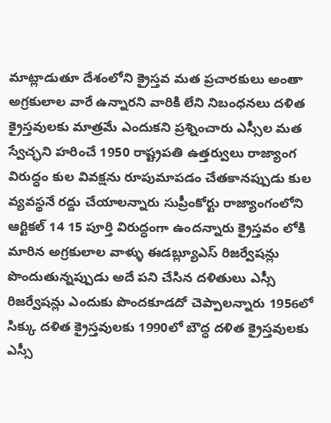మాట్లాడుతూ దేశంలోని క్రైస్తవ మత ప్రచారకులు అంతా అగ్రకులాల వారే ఉన్నారని వారికి లేని నిబంధనలు దళిత క్రైస్తవులకు మాత్రమే ఎందుకని ప్రశ్నించారు ఎస్సీల మత స్వేచ్ఛని హరించే 1950 రాష్ట్రపతి ఉత్తర్వులు రాజ్యాంగ విరుద్ధం కుల వివక్షను రూపుమాపడం చేతకానప్పుడు కుల వ్యవస్థనే రద్దు చేయాలన్నారు సుప్రీంకోర్టు రాజ్యాంగంలోని ఆర్టికల్ 14 15 పూర్తి విరుద్ధంగా ఉందన్నారు క్రైస్తవం లోకి మారిన అగ్రకులాల వాళ్ళు ఈడబ్ల్యూఎస్ రిజర్వేషన్లు పొందుతున్నప్పుడు అదే పని చేసిన దళితులు ఎస్సీ రిజర్వేషన్లు ఎందుకు పొందకూడదో చెప్పాలన్నారు 1956లో సిక్కు దళిత క్రైస్తవులకు 1990లో బౌద్ధ దళిత క్రైస్తవులకు ఎస్సీ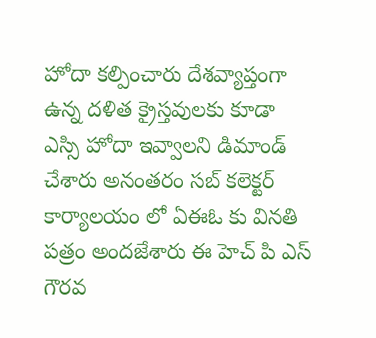హోదా కల్పించారు దేశవ్యాప్తంగా ఉన్న దళిత క్రైస్తవులకు కూడా ఎస్సి హోదా ఇవ్వాలని డిమాండ్ చేశారు అనంతరం సబ్ కలెక్టర్ కార్యాలయం లో ఏఈఓ కు వినతి పత్రం అందజేశారు ఈ హెచ్ పి ఎస్ గౌరవ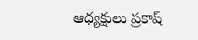ఆధ్యక్షులు ప్రకాష్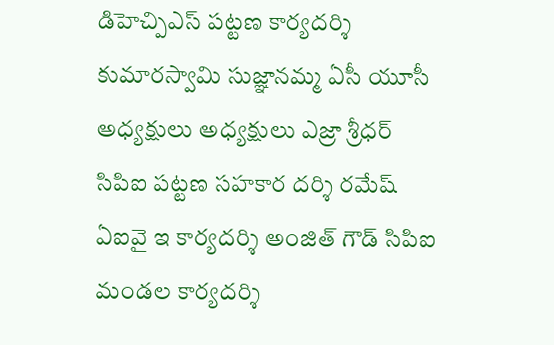డిహెచ్పిఎస్ పట్టణ కార్యదర్శి కుమారస్వామి సుజ్ఞానమ్మ ఏసీ యూసీ అధ్యక్షులు అధ్యక్షులు ఎజ్రా శ్రీధర్ సిపిఐ పట్టణ సహకార దర్శి రమేష్ ఏఐవై ఇ కార్యదర్శి అంజిత్ గౌడ్ సిపిఐ మండల కార్యదర్శి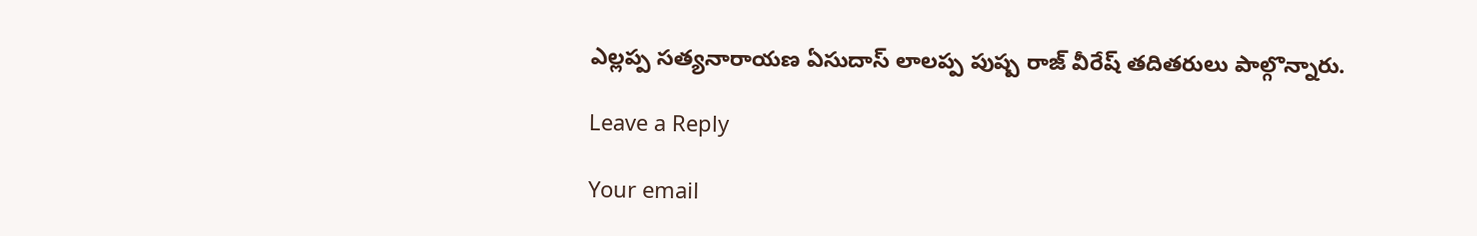ఎల్లప్ప సత్యనారాయణ ఏసుదాస్ లాలప్ప పుష్ప రాజ్ వీరేష్ తదితరులు పాల్గొన్నారు.

Leave a Reply

Your email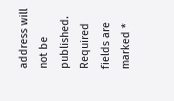address will not be published. Required fields are marked *